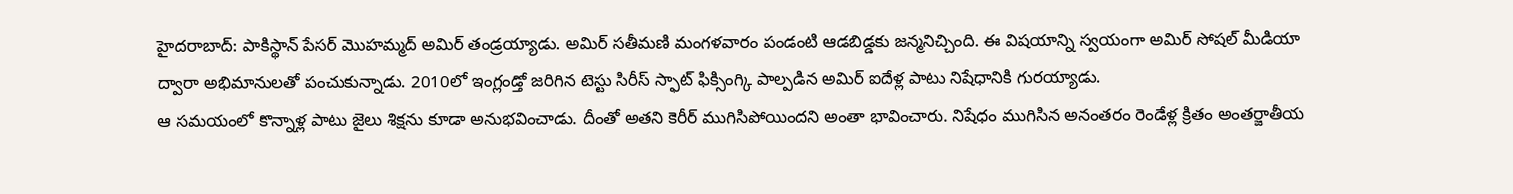హైదరాబాద్: పాకిస్థాన్ పేసర్ మొహమ్మద్ అమిర్ తండ్రయ్యాడు. అమిర్ సతీమణి మంగళవారం పండంటి ఆడబిడ్డకు జన్మనిచ్చింది. ఈ విషయాన్ని స్వయంగా అమిర్ సోషల్ మీడియా ద్వారా అభిమానులతో పంచుకున్నాడు. 2010లో ఇంగ్లండ్తో జరిగిన టెస్టు సిరీస్ స్ఫాట్ ఫిక్సింగ్కి పాల్పడిన అమిర్ ఐదేళ్ల పాటు నిషేధానికి గురయ్యాడు.
ఆ సమయంలో కొన్నాళ్ల పాటు జైలు శిక్షను కూడా అనుభవించాడు. దీంతో అతని కెరీర్ ముగిసిపోయిందని అంతా భావించారు. నిషేధం ముగిసిన అనంతరం రెండేళ్ల క్రితం అంతర్జాతీయ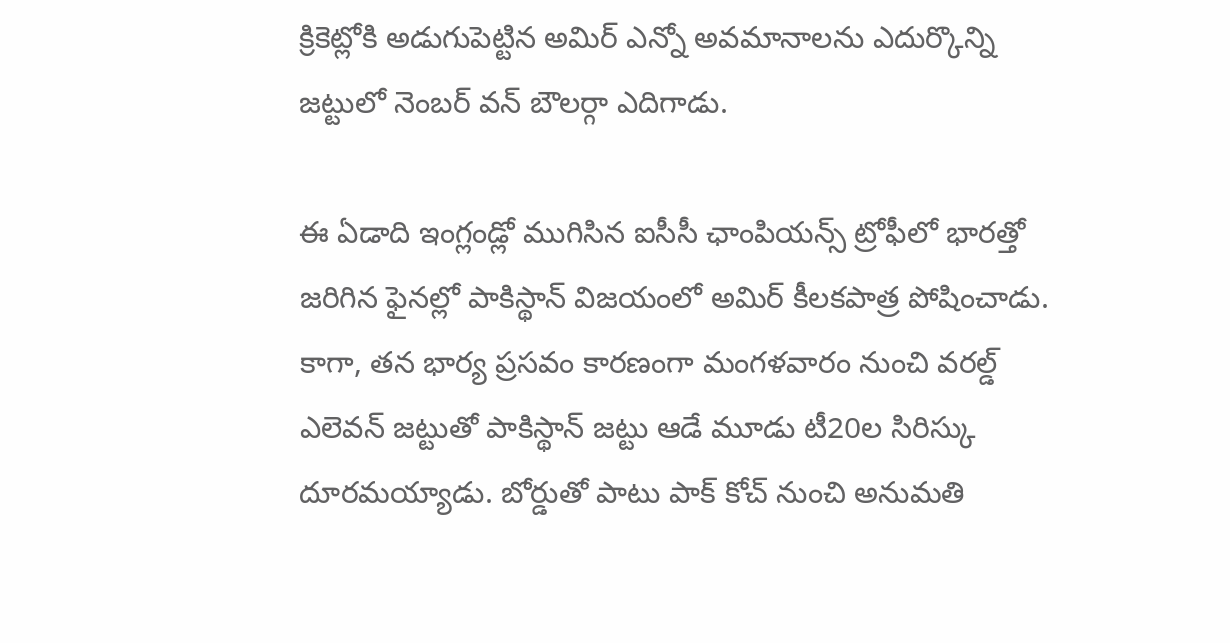క్రికెట్లోకి అడుగుపెట్టిన అమిర్ ఎన్నో అవమానాలను ఎదుర్కొన్ని జట్టులో నెంబర్ వన్ బౌలర్గా ఎదిగాడు.

ఈ ఏడాది ఇంగ్లండ్లో ముగిసిన ఐసీసీ ఛాంపియన్స్ ట్రోఫీలో భారత్తో జరిగిన ఫైనల్లో పాకిస్థాన్ విజయంలో అమిర్ కీలకపాత్ర పోషించాడు. కాగా, తన భార్య ప్రసవం కారణంగా మంగళవారం నుంచి వరల్డ్ ఎలెవన్ జట్టుతో పాకిస్థాన్ జట్టు ఆడే మూడు టీ20ల సిరిస్కు దూరమయ్యాడు. బోర్డుతో పాటు పాక్ కోచ్ నుంచి అనుమతి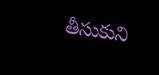తీసుకుని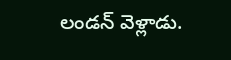లండన్ వెళ్లాడు.